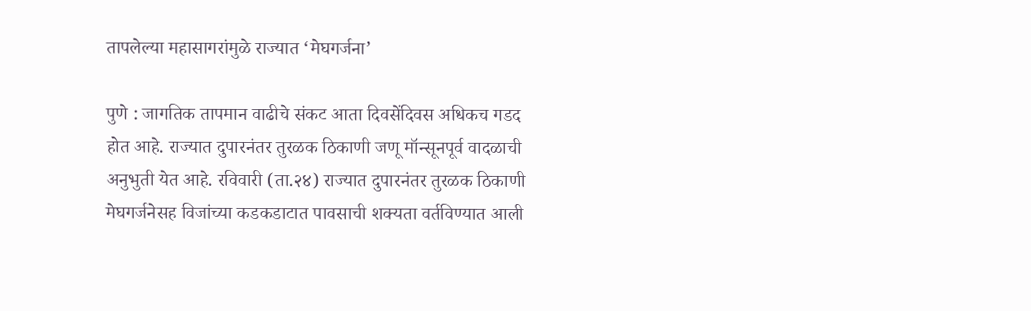तापलेल्या महासागरांमुळे राज्यात ‘मेघगर्जना’

पुणे : जागतिक तापमान वाढीचे संकट आता दिवसेंदिवस अधिकच गडद होत आहे. राज्यात दुपारनंतर तुरळक ठिकाणी जणू मॉन्सूनपूर्व वादळाची अनुभुती येत आहे. रविवारी (ता.२४) राज्यात दुपारनंतर तुरळक ठिकाणी मेघगर्जनेसह विजांच्या कडकडाटात पावसाची शक्यता वर्तविण्यात आली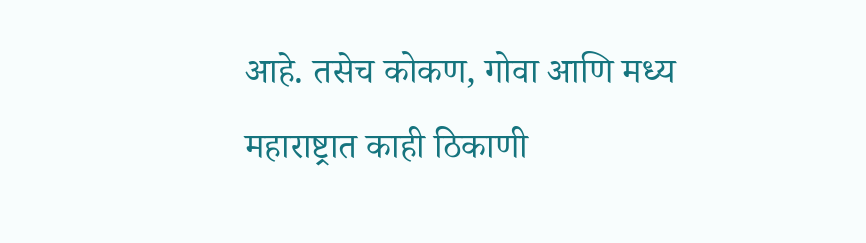आहे. तसेच कोकण, गोवा आणि मध्य महाराष्ट्रात काही ठिकाणी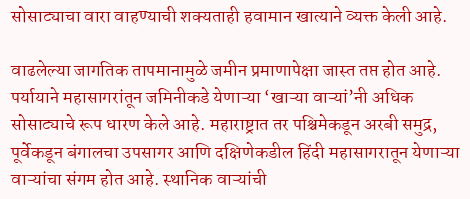सोसाट्याचा वारा वाहण्याची शक्यताही हवामान खात्याने व्यक्त केली आहे.

वाढलेल्या जागतिक तापमानामुळे जमीन प्रमाणापेक्षा जास्त तप्त होत आहे. पर्यायाने महासागरांतून जमिनीकडे येणाऱ्या ‘खाऱ्या वाऱ्यां’नी अधिक सोसाट्याचे रूप धारण केले आहे. महाराष्ट्रात तर पश्चिमेकडून अरबी समुद्र, पूर्वेकडून बंगालचा उपसागर आणि दक्षिणेकडील हिंदी महासागरातून येणाऱ्या वाऱ्यांचा संगम होत आहे. स्थानिक वाऱ्यांची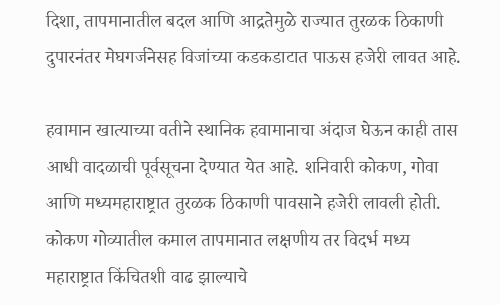दिशा, तापमानातील बदल आणि आद्रतेमुळे राज्यात तुरळक ठिकाणी दुपारनंतर मेघगर्जनेसह विजांच्या कडकडाटात पाऊस हजेरी लावत आहे.

हवामान खात्याच्या वतीने स्थानिक हवामानाचा अंदाज घेऊन काही तास आधी वादळाची पूर्वसूचना देण्यात येत आहे. शनिवारी कोकण, गोवा आणि मध्यमहाराष्ट्रात तुरळक ठिकाणी पावसाने हजेरी लावली होती. कोकण गोव्यातील कमाल तापमानात लक्षणीय तर विदर्भ मध्य महाराष्ट्रात किंचितशी वाढ झाल्याचे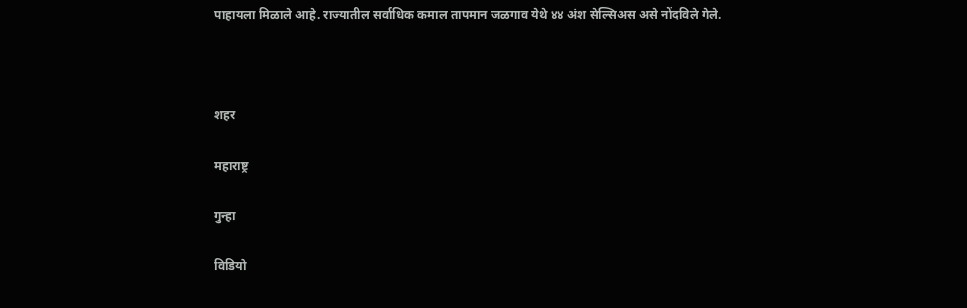पाहायला मिळाले आहे. राज्यातील सर्वाधिक कमाल तापमान जळगाव येथे ४४ अंश सेल्सिअस असे नोंदविले गेले.



शहर

महाराष्ट्र

गुन्हा

विडियो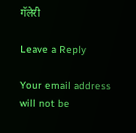गॅलेरी

Leave a Reply

Your email address will not be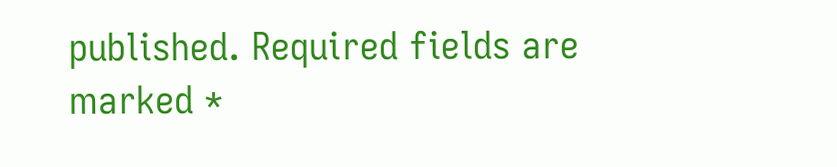published. Required fields are marked *